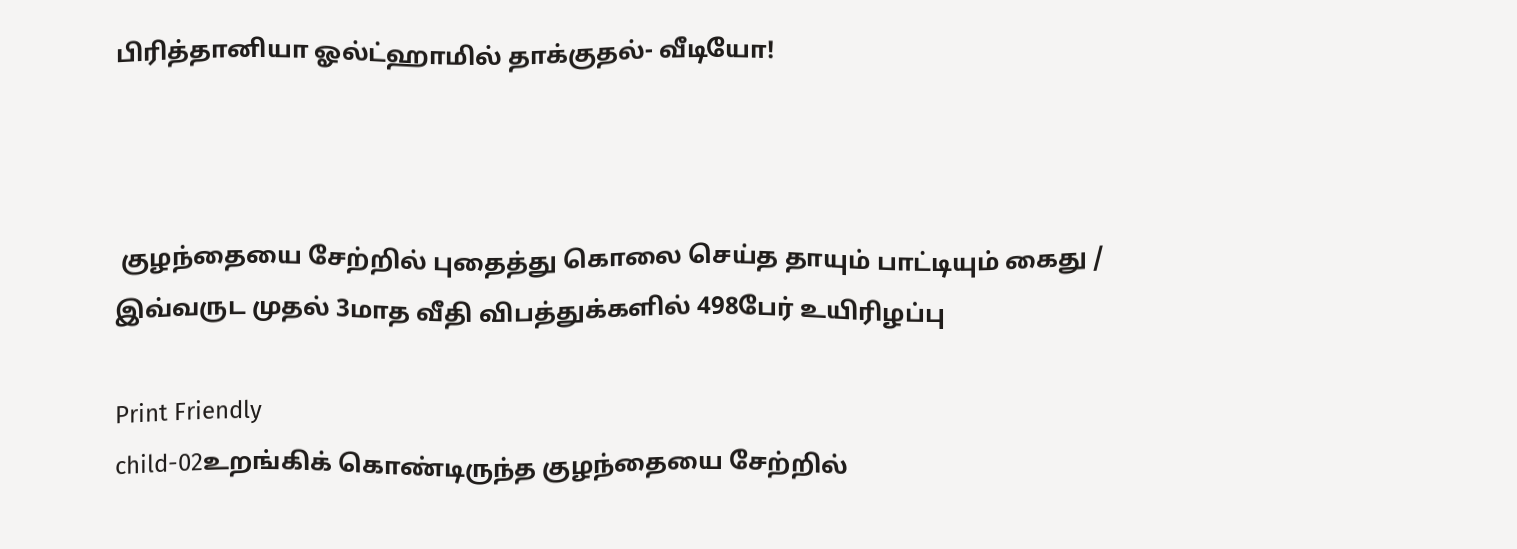பிரித்தானியா ஓல்ட்ஹாமில் தாக்குதல்- வீடியோ!



 குழந்தையை சேற்றில் புதைத்து கொலை செய்த தாயும் பாட்டியும் கைது / இவ்வருட முதல் 3மாத வீதி விபத்துக்களில் 498பேர் உயிரிழப்பு

Print Friendly
child-02உறங்கிக் கொண்டிருந்த குழந்தையை சேற்றில்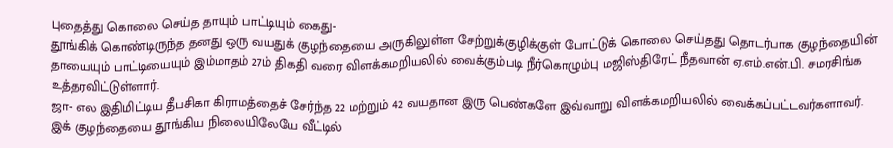புதைத்து கொலை செய்த தாயும் பாட்டியும் கைது-
தூங்கிக் கொண்டிருந்த தனது ஒரு வயதுக் குழந்தையை அருகிலுள்ள சேற்றுக்குழிக்குள் போட்டுக் கொலை செய்தது தொடர்பாக குழந்தையின் தாயையும் பாட்டியையும் இம்மாதம் 27ம் திகதி வரை விளக்கமறியலில் வைக்கும்படி நீர்கொழும்பு மஜிஸ்திரேட் நீதவான் ஏ.எம்.என்.பி. சமரசிங்க உத்தரவிட்டுள்ளார்.
ஜா- எல இதிமிட்டிய தீபசிகா கிராமத்தைச் சேர்ந்த 22 மற்றும் 42 வயதான இரு பெண்களே இவ்வாறு விளக்கமறியலில் வைக்கப்பட்டவர்களாவர்.
இக் குழந்தையை தூங்கிய நிலையிலேயே வீட்டில்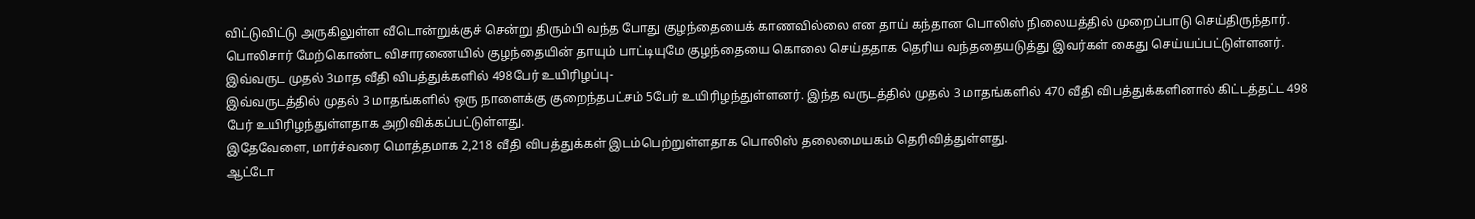விட்டுவிட்டு அருகிலுள்ள வீடொன்றுக்குச் சென்று திரும்பி வந்த போது குழந்தையைக் காணவில்லை என தாய் கந்தான பொலிஸ் நிலையத்தில் முறைப்பாடு செய்திருந்தார்.
பொலிசார் மேற்கொண்ட விசாரணையில் குழந்தையின் தாயும் பாட்டியுமே குழந்தையை கொலை செய்ததாக தெரிய வந்ததையடுத்து இவர்கள் கைது செய்யப்பட்டுள்ளனர்.
இவ்வருட முதல் 3மாத வீதி விபத்துக்களில் 498பேர் உயிரிழப்பு-
இவ்வருடத்தில் முதல் 3 மாதங்களில் ஒரு நாளைக்கு குறைந்தபட்சம் 5பேர் உயிரிழந்துள்ளனர். இந்த வருடத்தில் முதல் 3 மாதங்களில் 470 வீதி விபத்துக்களினால் கிட்டத்தட்ட 498 பேர் உயிரிழந்துள்ளதாக அறிவிக்கப்பட்டுள்ளது.
இதேவேளை, மார்ச்வரை மொத்தமாக 2,218 வீதி விபத்துக்கள் இடம்பெற்றுள்ளதாக பொலிஸ் தலைமையகம் தெரிவித்துள்ளது.
ஆட்டோ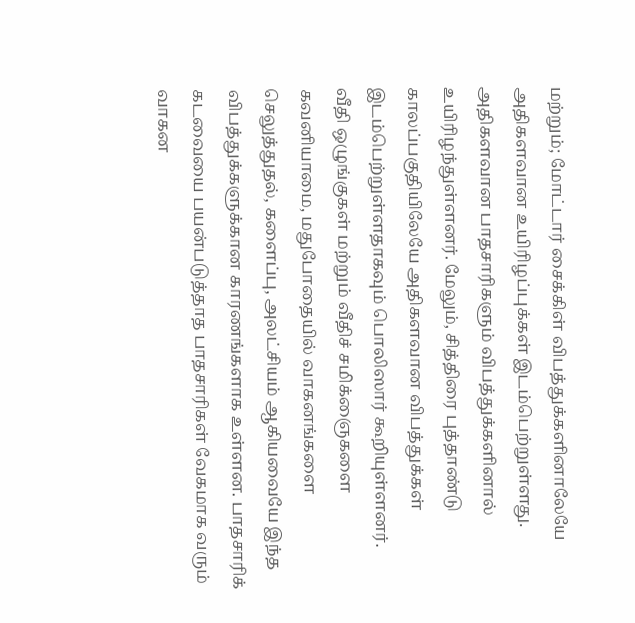மற்றும்; மோட்டார் சைக்கிள் விபத்துக்களினாலேயே அதிகளவான உயிரிழப்புக்கள் இடம்பெற்றுள்ளது. அதிகளவான பாதசாரிகளும் விபத்துக்களினால் உயிரிழந்துள்ளனர். மேலும், சித்திரை புத்தாண்டு காலப்பகுதியிலேயே அதிகளவான விபத்துக்கள் இடம்பெற்றுள்ளதாகவும் பொலிஸார் கூறியுள்ளனர்.
வீதி ஒழுங்குகள் மற்றும் வீதிச் சமிக்ஞைகளை கவனியாமை, மதுபோதையில் வாகனங்களை செலுத்துதல், களைப்பு, அலட்சியம் ஆகியவையே இந்த விபத்துக்களுக்கான காரணங்களாக உள்ளன. பாதசாரிக் கடவையை பயன்படுத்தாத பாதசாரிகள் வேகமாக வரும் வாகன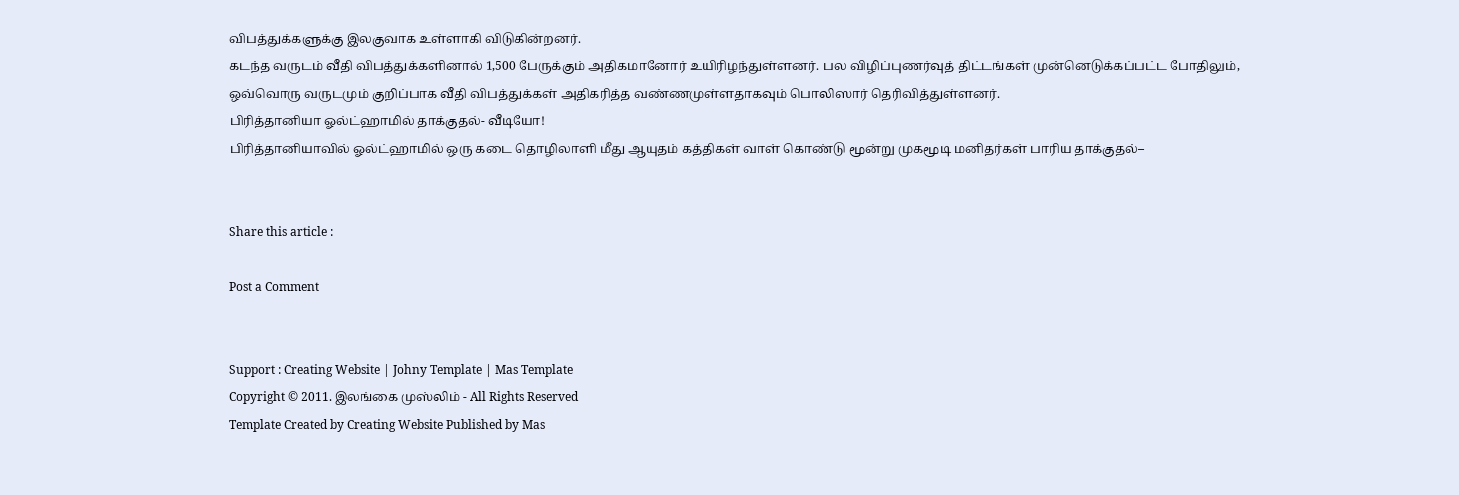விபத்துக்களுக்கு இலகுவாக உள்ளாகி விடுகின்றனர்.
கடந்த வருடம் வீதி விபத்துக்களினால் 1,500 பேருக்கும் அதிகமானோர் உயிரிழந்துள்ளனர். பல விழிப்புணர்வுத் திட்டங்கள் முன்னெடுக்கப்பட்ட போதிலும், ஒவ்வொரு வருடமும் குறிப்பாக வீதி விபத்துக்கள் அதிகரித்த வண்ணமுள்ளதாகவும் பொலிஸார் தெரிவித்துள்ளனர்.
பிரித்தானியா ஓல்ட்ஹாமில் தாக்குதல்- வீடியோ!
பிரித்தானியாவில் ஓல்ட்ஹாமில் ஒரு கடை தொழிலாளி மீது ஆயுதம் கத்திகள் வாள் கொண்டு மூன்று முகமூடி மனிதர்கள் பாரிய தாக்குதல்–


Share this article :

Post a Comment


Support : Creating Website | Johny Template | Mas Template
Copyright © 2011. இலங்கை முஸ்லிம் - All Rights Reserved
Template Created by Creating Website Published by Mas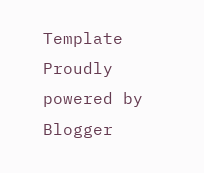Template
Proudly powered by Blogger